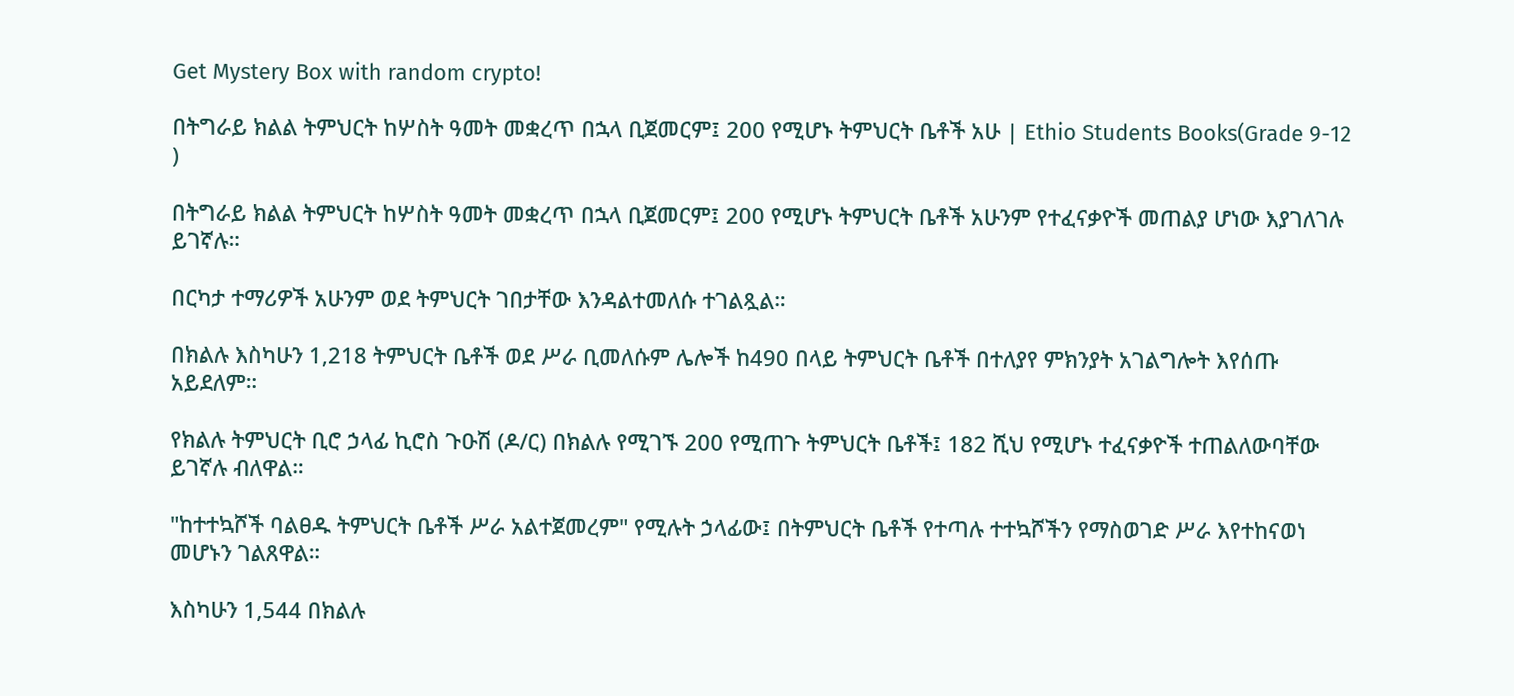Get Mystery Box with random crypto!

በትግራይ ክልል ትምህርት ከሦስት ዓመት መቋረጥ በኋላ ቢጀመርም፤ 200 የሚሆኑ ትምህርት ቤቶች አሁ | Ethio Students Books(Grade 9-12 )

በትግራይ ክልል ትምህርት ከሦስት ዓመት መቋረጥ በኋላ ቢጀመርም፤ 200 የሚሆኑ ትምህርት ቤቶች አሁንም የተፈናቃዮች መጠልያ ሆነው እያገለገሉ ይገኛሉ።

በርካታ ተማሪዎች አሁንም ወደ ትምህርት ገበታቸው እንዳልተመለሱ ተገልጿል።

በክልሉ እስካሁን 1,218 ትምህርት ቤቶች ወደ ሥራ ቢመለሱም ሌሎች ከ490 በላይ ትምህርት ቤቶች በተለያየ ምክንያት አገልግሎት እየሰጡ አይደለም።

የክልሉ ትምህርት ቢሮ ኃላፊ ኪሮስ ጉዑሽ (ዶ/ር) በክልሉ የሚገኙ 200 የሚጠጉ ትምህርት ቤቶች፤ 182 ሺህ የሚሆኑ ተፈናቃዮች ተጠልለውባቸው ይገኛሉ ብለዋል።

"ከተተኳሾች ባልፀዱ ትምህርት ቤቶች ሥራ አልተጀመረም" የሚሉት ኃላፊው፤ በትምህርት ቤቶች የተጣሉ ተተኳሾችን የማስወገድ ሥራ እየተከናወነ መሆኑን ገልጸዋል።

እስካሁን 1,544 በክልሉ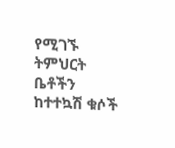የሚገኙ ትምህርት ቤቶችን ከተተኳሽ ቁሶች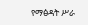የማፅዳት ሥራ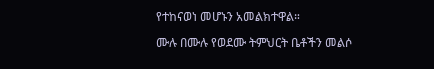የተከናወነ መሆኑን አመልክተዋል።

ሙሉ በሙሉ የወደሙ ትምህርት ቤቶችን መልሶ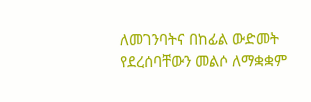ለመገንባትና በከፊል ውድመት የደረሰባቸውን መልሶ ለማቋቋም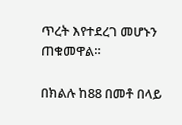ጥረት እየተደረገ መሆኑን ጠቁመዋል።

በክልሉ ከ88 በመቶ በላይ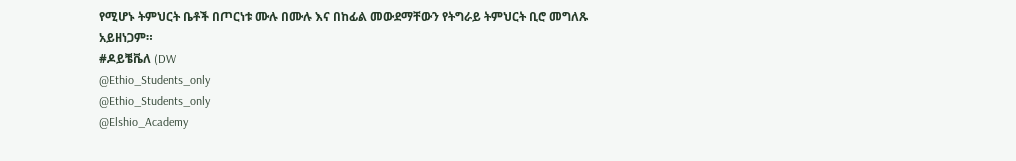የሚሆኑ ትምህርት ቤቶች በጦርነቱ ሙሉ በሙሉ እና በከፊል መውደማቸውን የትግራይ ትምህርት ቢሮ መግለጹ አይዘነጋም።
#ዶይቼቬለ (DW
@Ethio_Students_only
@Ethio_Students_only
@Elshio_Academy